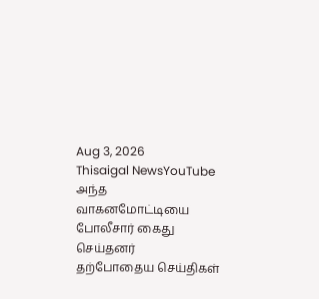Aug 3, 2026
Thisaigal NewsYouTube
அந்த வாகனமோட்டியை போலீசார் கைது செய்தனர்
தற்போதைய செய்திகள்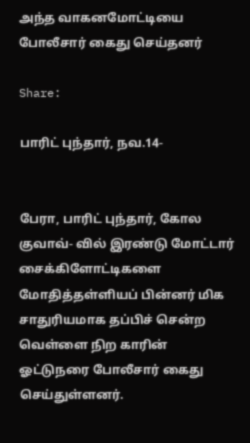அந்த வாகனமோட்டியை போலீசார் கைது செய்தனர்

Share:

பாரிட் புந்தார், நவ.14-


பேரா, பாரிட் புந்தார், கோல குவாவ்- வில் இரண்டு மோட்டார் சைக்கிளோட்டிகளை மோதித்தள்ளியப் பின்னர் மிக சாதுரியமாக தப்பிச் சென்ற வெள்ளை நிற காரின் ஓட்டுநரை போலீசார் கைது செய்துள்ளனர்.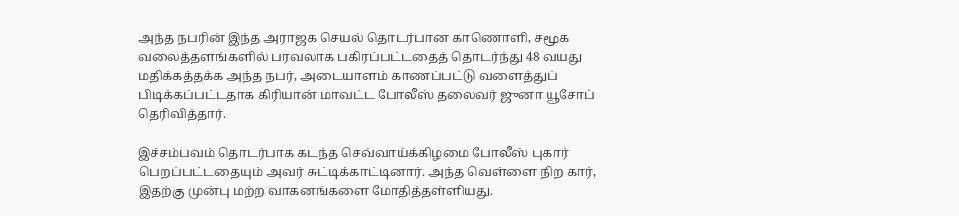அந்த நபரின் இந்த அராஜக செயல் தொடர்பான காணொளி, சமூக வலைத்தளங்களில் பரவலாக பகிரப்பட்டதைத் தொடர்ந்து 48 வயது மதிக்கத்தக்க அந்த நபர், அடையாளம் காணப்பட்டு வளைத்துப் பிடிக்கப்பட்டதாக கிரியான் மாவட்ட போலீஸ் தலைவர் ஜுனா யூசோப் தெரிவித்தார்.

இச்சம்பவம் தொடர்பாக கடந்த செவ்வாய்க்கிழமை போலீஸ் புகார் பெறப்பட்டதையும் அவர் சுட்டிக்காட்டினார். அந்த வெள்ளை நிற கார், இதற்கு முன்பு மற்ற வாகனங்களை மோதித்தள்ளியது.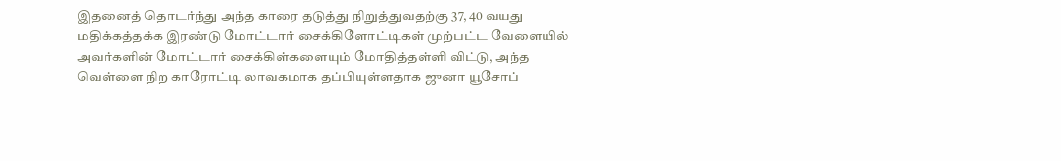இதனைத் தொடர்ந்து அந்த காரை தடுத்து நிறுத்துவதற்கு 37, 40 வயது மதிக்கத்தக்க இரண்டு மோட்டார் சைக்கிளோட்டிகள் முற்பட்ட வேளையில் அவர்களின் மோட்டார் சைக்கிள்களையும் மோதித்தள்ளி விட்டு, அந்த வெள்ளை நிற காரோட்டி லாவகமாக தப்பியுள்ளதாக ஜுனா யூசோப்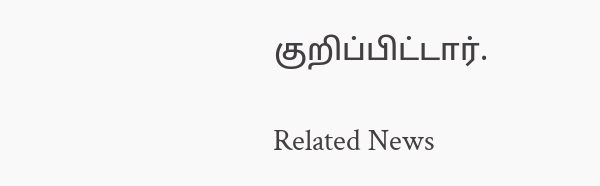குறிப்பிட்டார்.

Related News